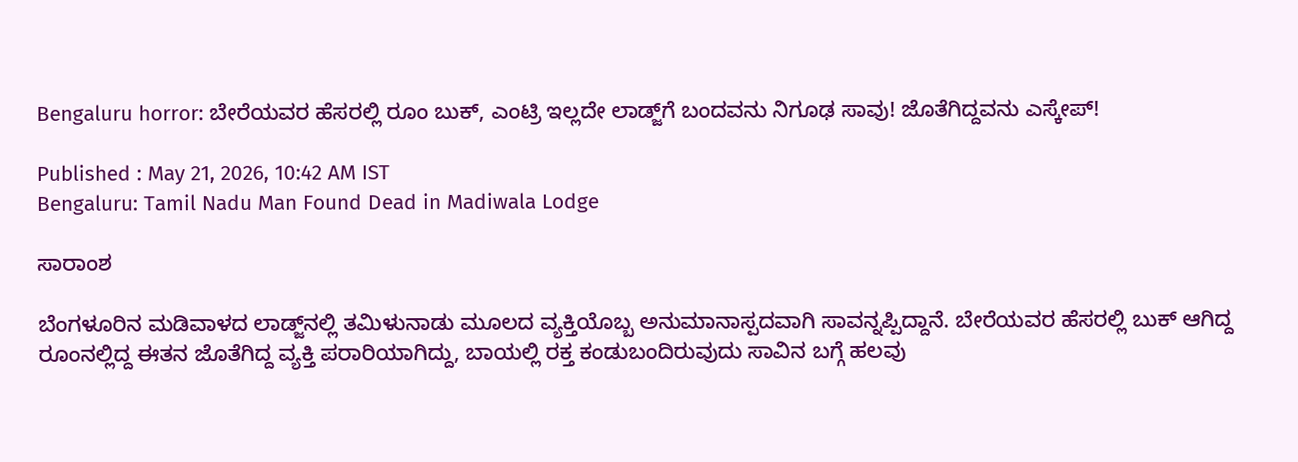Bengaluru horror: ಬೇರೆಯವರ ಹೆಸರಲ್ಲಿ ರೂಂ ಬುಕ್, ಎಂಟ್ರಿ ಇಲ್ಲದೇ ಲಾಡ್ಜ್‌ಗೆ ಬಂದವನು ನಿಗೂಢ ಸಾವು! ಜೊತೆಗಿದ್ದವನು ಎಸ್ಕೇಪ್!

Published : May 21, 2026, 10:42 AM IST
Bengaluru: Tamil Nadu Man Found Dead in Madiwala Lodge

ಸಾರಾಂಶ

ಬೆಂಗಳೂರಿನ ಮಡಿವಾಳದ ಲಾಡ್ಜ್‌ನಲ್ಲಿ ತಮಿಳುನಾಡು ಮೂಲದ ವ್ಯಕ್ತಿಯೊಬ್ಬ ಅನುಮಾನಾಸ್ಪದವಾಗಿ ಸಾವನ್ನಪ್ಪಿದ್ದಾನೆ. ಬೇರೆಯವರ ಹೆಸರಲ್ಲಿ ಬುಕ್ ಆಗಿದ್ದ ರೂಂನಲ್ಲಿದ್ದ ಈತನ ಜೊತೆಗಿದ್ದ ವ್ಯಕ್ತಿ ಪರಾರಿಯಾಗಿದ್ದು, ಬಾಯಲ್ಲಿ ರಕ್ತ ಕಂಡುಬಂದಿರುವುದು ಸಾವಿನ ಬಗ್ಗೆ ಹಲವು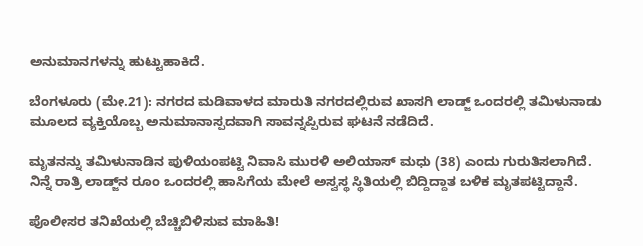ಅನುಮಾನಗಳನ್ನು ಹುಟ್ಟುಹಾಕಿದೆ.

ಬೆಂಗಳೂರು (ಮೇ.21): ನಗರದ ಮಡಿವಾಳದ ಮಾರುತಿ ನಗರದಲ್ಲಿರುವ ಖಾಸಗಿ ಲಾಡ್ಜ್ ಒಂದರಲ್ಲಿ ತಮಿಳುನಾಡು ಮೂಲದ ವ್ಯಕ್ತಿಯೊಬ್ಬ ಅನುಮಾನಾಸ್ಪದವಾಗಿ ಸಾವನ್ನಪ್ಪಿರುವ ಘಟನೆ ನಡೆದಿದೆ.

ಮೃತನನ್ನು ತಮಿಳುನಾಡಿನ ಪುಳಿಯಂಪಟ್ಟಿ ನಿವಾಸಿ ಮುರಳಿ ಅಲಿಯಾಸ್ ಮಧು (38) ಎಂದು ಗುರುತಿಸಲಾಗಿದೆ. ನಿನ್ನೆ ರಾತ್ರಿ ಲಾಡ್ಜ್‌ನ ರೂಂ ಒಂದರಲ್ಲಿ ಹಾಸಿಗೆಯ ಮೇಲೆ ಅಸ್ವಸ್ಥ ಸ್ಥಿತಿಯಲ್ಲಿ ಬಿದ್ದಿದ್ದಾತ ಬಳಿಕ ಮೃತಪಟ್ಟಿದ್ದಾನೆ.

ಪೊಲೀಸರ ತನಿಖೆಯಲ್ಲಿ ಬೆಚ್ಚಿಬಿಳಿಸುವ ಮಾಹಿತಿ!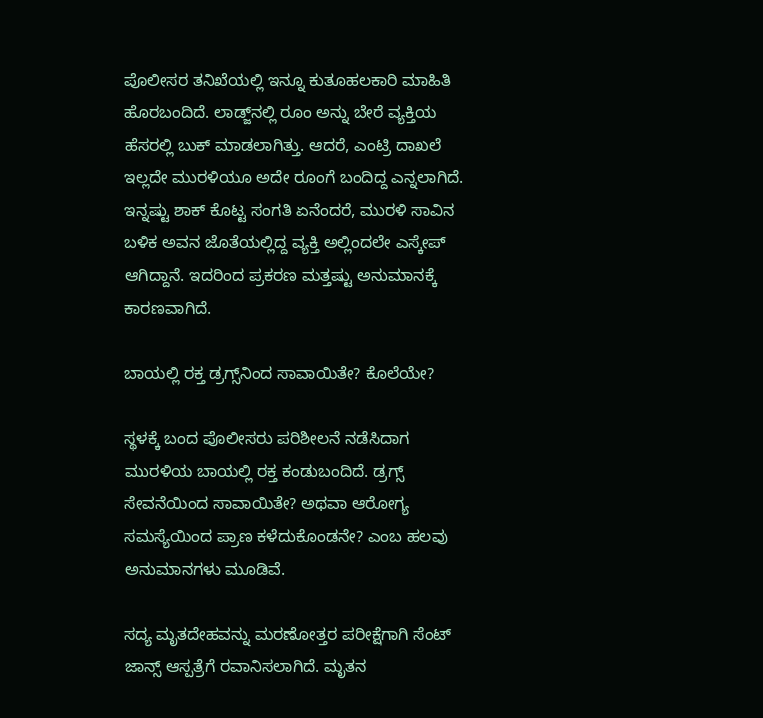ಪೊಲೀಸರ ತನಿಖೆಯಲ್ಲಿ ಇನ್ನೂ ಕುತೂಹಲಕಾರಿ ಮಾಹಿತಿ ಹೊರಬಂದಿದೆ. ಲಾಡ್ಜ್‌ನಲ್ಲಿ ರೂಂ ಅನ್ನು ಬೇರೆ ವ್ಯಕ್ತಿಯ ಹೆಸರಲ್ಲಿ ಬುಕ್ ಮಾಡಲಾಗಿತ್ತು. ಆದರೆ, ಎಂಟ್ರಿ ದಾಖಲೆ ಇಲ್ಲದೇ ಮುರಳಿಯೂ ಅದೇ ರೂಂಗೆ ಬಂದಿದ್ದ ಎನ್ನಲಾಗಿದೆ. ಇನ್ನಷ್ಟು ಶಾಕ್ ಕೊಟ್ಟ ಸಂಗತಿ ಏನೆಂದರೆ, ಮುರಳಿ ಸಾವಿನ ಬಳಿಕ ಅವನ ಜೊತೆಯಲ್ಲಿದ್ದ ವ್ಯಕ್ತಿ ಅಲ್ಲಿಂದಲೇ ಎಸ್ಕೇಪ್ ಆಗಿದ್ದಾನೆ. ಇದರಿಂದ ಪ್ರಕರಣ ಮತ್ತಷ್ಟು ಅನುಮಾನಕ್ಕೆ ಕಾರಣವಾಗಿದೆ.

ಬಾಯಲ್ಲಿ ರಕ್ತ ಡ್ರಗ್ಸ್‌ನಿಂದ ಸಾವಾಯಿತೇ? ಕೊಲೆಯೇ?

ಸ್ಥಳಕ್ಕೆ ಬಂದ ಪೊಲೀಸರು ಪರಿಶೀಲನೆ ನಡೆಸಿದಾಗ ಮುರಳಿಯ ಬಾಯಲ್ಲಿ ರಕ್ತ ಕಂಡುಬಂದಿದೆ. ಡ್ರಗ್ಸ್ ಸೇವನೆಯಿಂದ ಸಾವಾಯಿತೇ? ಅಥವಾ ಆರೋಗ್ಯ ಸಮಸ್ಯೆಯಿಂದ ಪ್ರಾಣ ಕಳೆದುಕೊಂಡನೇ? ಎಂಬ ಹಲವು ಅನುಮಾನಗಳು ಮೂಡಿವೆ.

ಸದ್ಯ ಮೃತದೇಹವನ್ನು ಮರಣೋತ್ತರ ಪರೀಕ್ಷೆಗಾಗಿ ಸೆಂಟ್ ಜಾನ್ಸ್ ಆಸ್ಪತ್ರೆಗೆ ರವಾನಿಸಲಾಗಿದೆ. ಮೃತನ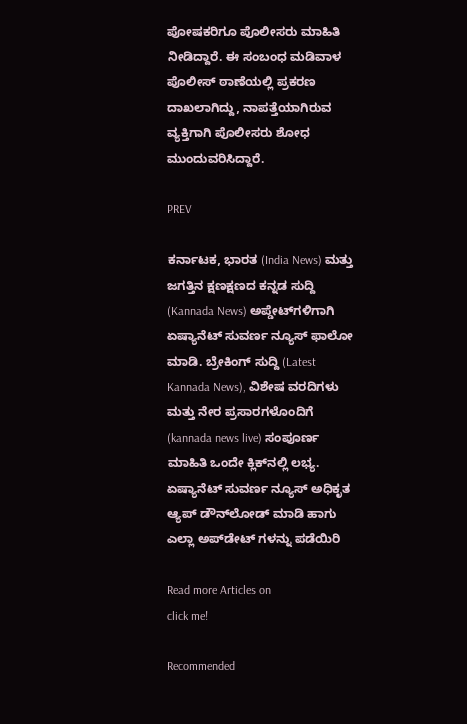ಪೋಷಕರಿಗೂ ಪೊಲೀಸರು ಮಾಹಿತಿ ನೀಡಿದ್ದಾರೆ. ಈ ಸಂಬಂಧ ಮಡಿವಾಳ ಪೊಲೀಸ್ ಠಾಣೆಯಲ್ಲಿ ಪ್ರಕರಣ ದಾಖಲಾಗಿದ್ದು, ನಾಪತ್ತೆಯಾಗಿರುವ ವ್ಯಕ್ತಿಗಾಗಿ ಪೊಲೀಸರು ಶೋಧ ಮುಂದುವರಿಸಿದ್ದಾರೆ.

PREV

ಕರ್ನಾಟಕ, ಭಾರತ (India News) ಮತ್ತು ಜಗತ್ತಿನ ಕ್ಷಣಕ್ಷಣದ ಕನ್ನಡ ಸುದ್ದಿ (Kannada News) ಅಪ್ಡೇಟ್‌ಗಳಿಗಾಗಿ ಏಷ್ಯಾನೆಟ್ ಸುವರ್ಣ ನ್ಯೂಸ್‌ ಫಾಲೋ ಮಾಡಿ. ಬ್ರೇಕಿಂಗ್ ಸುದ್ದಿ (Latest Kannada News), ವಿಶೇಷ ವರದಿಗಳು ಮತ್ತು ನೇರ ಪ್ರಸಾರಗಳೊಂದಿಗೆ (kannada news live) ಸಂಪೂರ್ಣ ಮಾಹಿತಿ ಒಂದೇ ಕ್ಲಿಕ್‌ನಲ್ಲಿ ಲಭ್ಯ. ಏಷ್ಯಾನೆಟ್ ಸುವರ್ಣ ನ್ಯೂಸ್ ಅಧಿಕೃತ ಆ್ಯಪ್ ಡೌನ್‌ಲೋಡ್ ಮಾಡಿ ಹಾಗು ಎಲ್ಲಾ ಅಪ್‌ಡೇಟ್ ಗಳನ್ನು ಪಡೆಯಿರಿ

Read more Articles on
click me!

Recommended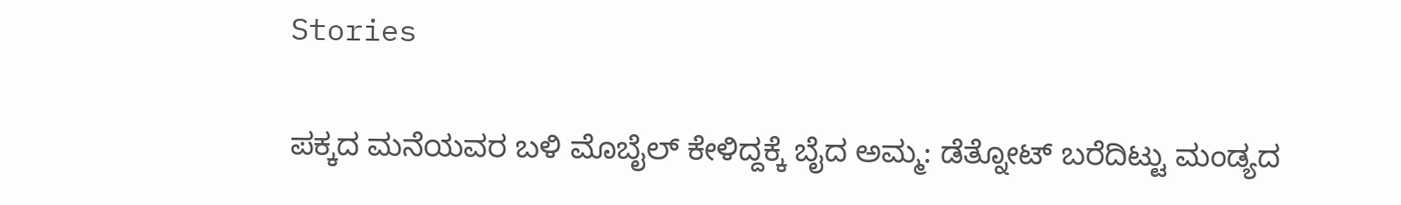Stories

ಪಕ್ಕದ ಮನೆಯವರ ಬಳಿ ಮೊಬೈಲ್ ಕೇಳಿದ್ದಕ್ಕೆ ಬೈದ ಅಮ್ಮ: ಡೆತ್ನೋಟ್ ಬರೆದಿಟ್ಟು ಮಂಡ್ಯದ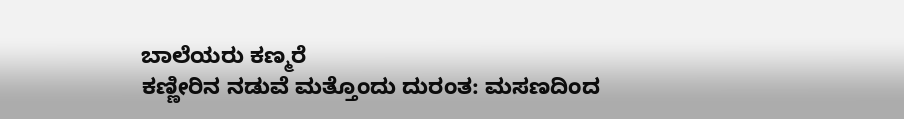ಬಾಲೆಯರು ಕಣ್ಮರೆ
ಕಣ್ಣೀರಿನ ನಡುವೆ ಮತ್ತೊಂದು ದುರಂತ: ಮಸಣದಿಂದ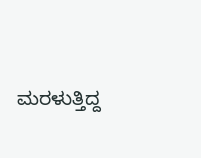ಮರಳುತ್ತಿದ್ದ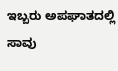ಇಬ್ಬರು ಅಪಘಾತದಲ್ಲಿ ಸಾವು